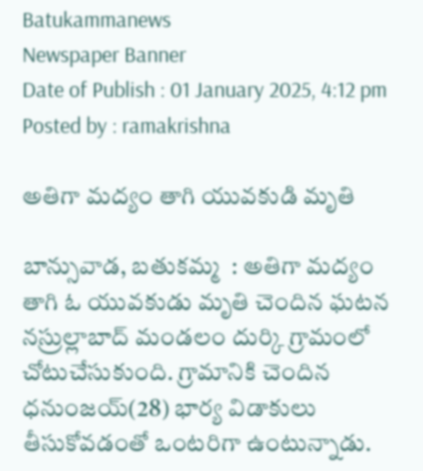Batukammanews
Newspaper Banner
Date of Publish : 01 January 2025, 4:12 pm Posted by : ramakrishna

అతిగా మద్యం తాగి యువకుడి మృతి

బాన్సువాడ, బతుకమ్మ  : అతిగా మద్యం తాగి ఓ యువకుడు మృతి చెందిన ఘటన నస్రుల్లాబాద్ మండలం దుర్కి గ్రామంలో చోటుచేసుకుంది. గ్రామానికి చెందిన ధనుంజయ్(28) భార్య విడాకులు తీసుకోవడంతో ఒంటరిగా ఉంటున్నాడు.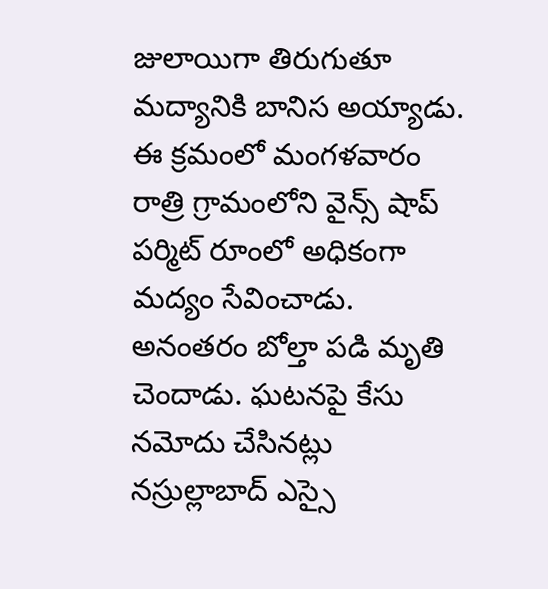జులాయిగా తిరుగుతూ మద్యానికి బానిస అయ్యాడు. ఈ క్రమంలో మంగళవారం రాత్రి గ్రామంలోని వైన్స్ షాప్ పర్మిట్ రూంలో అధికంగా మద్యం సేవించాడు. అనంతరం బోల్తా పడి మృతి చెందాడు. ఘటనపై కేసు నమోదు చేసినట్లు నస్రుల్లాబాద్ ఎస్సై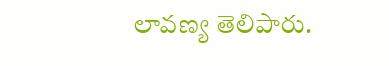లావణ్య తెలిపారు.